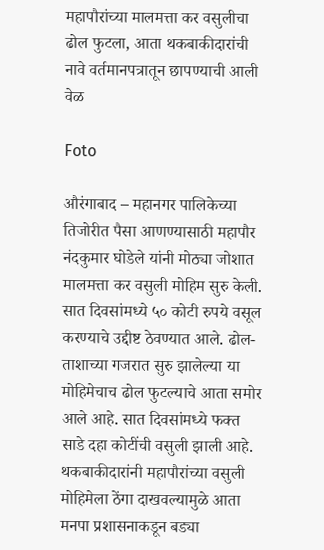महापौरांच्या मालमत्ता कर वसुलीचा ढोल फुटला, आता थकबाकीदारांची नावे वर्तमानपत्रातून छापण्याची आली वेळ

Foto

औरंगाबाद – महानगर पालिकेच्या तिजोरीत पैसा आणण्यासाठी महापौर नंदकुमार घोडेले यांनी मोठ्या जोशात मालमत्ता कर वसुली मोहिम सुरु केली. सात दिवसांमध्ये ५० कोटी रुपये वसूल करण्याचे उद्दीष्ट ठेवण्यात आले. ढोल-ताशाच्या गजरात सुरु झालेल्या या मोहिमेचाच ढोल फुटल्याचे आता समोर आले आहे. सात दिवसांमध्ये फक्त साडे दहा कोटींची वसुली झाली आहे. थकबाकीदारांनी महापौरांच्या वसुली मोहिमेला ठेंगा दाखवल्यामुळे आता मनपा प्रशासनाकडून बड्या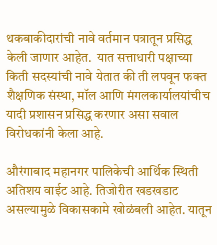थकबाकीदारांची नावे वर्तमान पत्रातून प्रसिद्ध केली जाणार आहेत.  यात सत्ताधारी पक्षाच्या किती सदस्यांची नावे येतात की ती लपवून फक्त शैक्षणिक संस्था, मॉल आणि मंगलकार्यालयांचीच यादी प्रशासन प्रसिद्ध करणार असा सवाल विरोधकांनी केला आहे.

औरंगाबाद महानगर पालिकेची आर्थिक स्थिती अतिशय वाईट आहे. तिजोरीत खडखडाट असल्यामुळे विकासकामे खोळंबली आहेत. यातून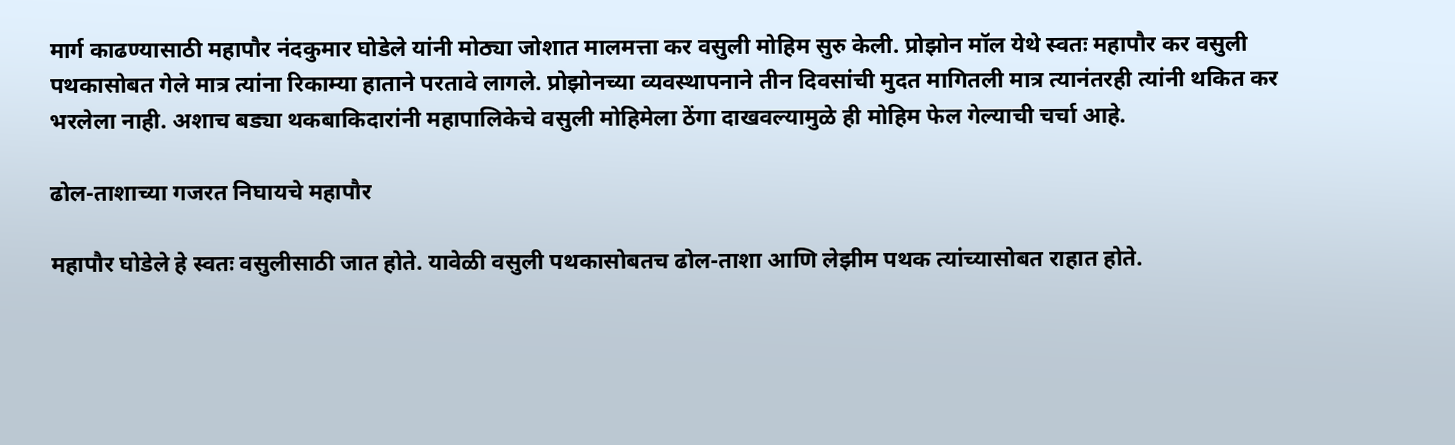मार्ग काढण्यासाठी महापौर नंदकुमार घोडेले यांनी मोठ्या जोशात मालमत्ता कर वसुली मोहिम सुरु केली. प्रोझोन मॉल येथे स्वतः महापौर कर वसुली पथकासोबत गेले मात्र त्यांना रिकाम्या हाताने परतावे लागले. प्रोझोनच्या व्यवस्थापनाने तीन दिवसांची मुदत मागितली मात्र त्यानंतरही त्यांनी थकित कर भरलेला नाही. अशाच बड्या थकबाकिदारांनी महापालिकेचे वसुली मोहिमेला ठेंगा दाखवल्यामुळे ही मोहिम फेल गेल्याची चर्चा आहे.

ढोल-ताशाच्या गजरत निघायचे महापौर

महापौर घोडेले हे स्वतः वसुलीसाठी जात होते. यावेळी वसुली पथकासोबतच ढोल-ताशा आणि लेझीम पथक त्यांच्यासोबत राहात होते.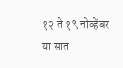१२ ते १९ नोव्हेंबर या सात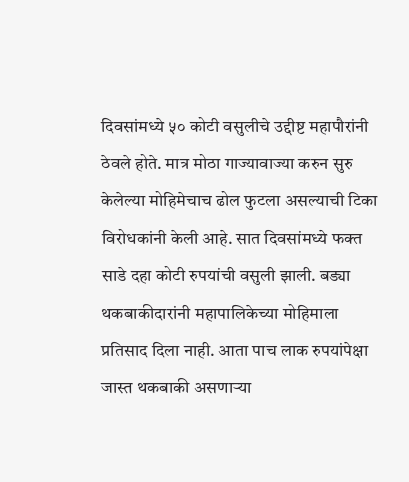दिवसांमध्ये ५० कोटी वसुलीचे उद्दीष्ट महापौरांनी ठेवले होते. मात्र मोठा गाज्यावाज्या करुन सुरु केलेल्या मोहिमेचाच ढोल फुटला असल्याची टिका विरोधकांनी केली आहे. सात दिवसांमध्ये फक्त साडे दहा कोटी रुपयांची वसुली झाली. बड्या थकबाकीदारांनी महापालिकेच्या मोहिमाला प्रतिसाद दिला नाही. आता पाच लाक रुपयांपेक्षा जास्त थकबाकी असणाऱ्या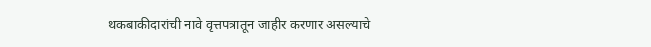थकबाकीदारांची नावे वृत्तपत्रातून जाहीर करणार असल्याचे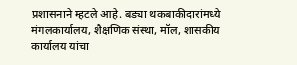प्रशासनाने म्हटले आहे. बड्या थकबाकीदारांमध्ये मंगलकार्यालय, शैक्षणिक संस्था, मॉल, शासकीय कार्यालय यांचा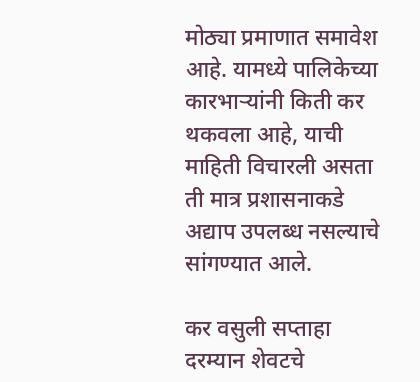मोठ्या प्रमाणात समावेश आहे. यामध्ये पालिकेच्या कारभाऱ्यांनी किती कर थकवला आहे, याची माहिती विचारली असता ती मात्र प्रशासनाकडे अद्याप उपलब्ध नसल्याचे सांगण्यात आले.

कर वसुली सप्ताहा दरम्यान शेवटचे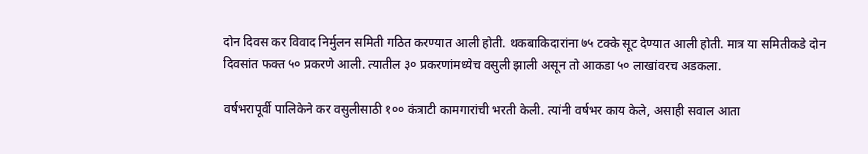दोन दिवस कर विवाद निर्मुलन समिती गठित करण्यात आली होती. थकबाकिदारांना ७५ टक्के सूट देण्यात आली होती. मात्र या समितीकडे दोन दिवसांत फक्त ५० प्रकरणे आली. त्यातील ३० प्रकरणांमध्येच वसुली झाली असून तो आकडा ५० लाखांवरच अडकला.

वर्षभरापूर्वी पालिकेने कर वसुलीसाठी १०० कंत्राटी कामगारांची भरती केली. त्यांनी वर्षभर काय केले, असाही सवाल आता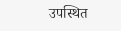उपस्थित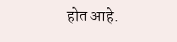होत आहे.